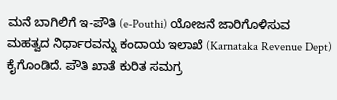ಮನೆ ಬಾಗಿಲಿಗೆ ಇ-ಪೌತಿ (e-Pouthi) ಯೋಜನೆ ಜಾರಿಗೊಳಿಸುವ ಮಹತ್ವದ ನಿರ್ಧಾರವನ್ನು ಕಂದಾಯ ಇಲಾಖೆ (Karnataka Revenue Dept) ಕೈಗೊಂಡಿದೆ. ಪೌತಿ ಖಾತೆ ಕುರಿತ ಸಮಗ್ರ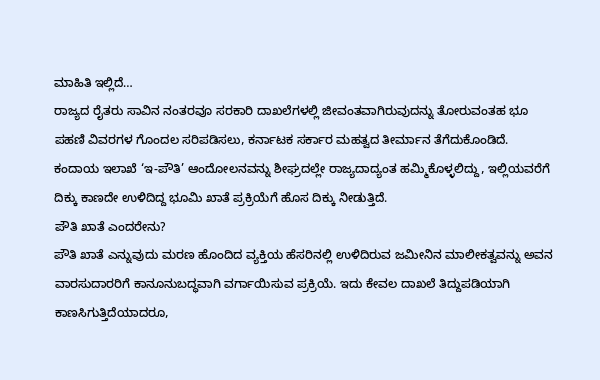ಮಾಹಿತಿ ಇಲ್ಲಿದೆ…
ರಾಜ್ಯದ ರೈತರು ಸಾವಿನ ನಂತರವೂ ಸರಕಾರಿ ದಾಖಲೆಗಳಲ್ಲಿ ಜೀವಂತವಾಗಿರುವುದನ್ನು ತೋರುವಂತಹ ಭೂ ಪಹಣಿ ವಿವರಗಳ ಗೊಂದಲ ಸರಿಪಡಿಸಲು, ಕರ್ನಾಟಕ ಸರ್ಕಾರ ಮಹತ್ವದ ತೀರ್ಮಾನ ತೆಗೆದುಕೊಂಡಿದೆ.
ಕಂದಾಯ ಇಲಾಖೆ ‘ಇ-ಪೌತಿ’ ಆಂದೋಲನವನ್ನು ಶೀಘ್ರದಲ್ಲೇ ರಾಜ್ಯದಾದ್ಯಂತ ಹಮ್ಮಿಕೊಳ್ಳಲಿದ್ದು, ಇಲ್ಲಿಯವರೆಗೆ ದಿಕ್ಕು ಕಾಣದೇ ಉಳಿದಿದ್ದ ಭೂಮಿ ಖಾತೆ ಪ್ರಕ್ರಿಯೆಗೆ ಹೊಸ ದಿಕ್ಕು ನೀಡುತ್ತಿದೆ.
ಪೌತಿ ಖಾತೆ ಎಂದರೇನು?
ಪೌತಿ ಖಾತೆ ಎನ್ನುವುದು ಮರಣ ಹೊಂದಿದ ವ್ಯಕ್ತಿಯ ಹೆಸರಿನಲ್ಲಿ ಉಳಿದಿರುವ ಜಮೀನಿನ ಮಾಲೀಕತ್ವವನ್ನು ಅವನ ವಾರಸುದಾರರಿಗೆ ಕಾನೂನುಬದ್ಧವಾಗಿ ವರ್ಗಾಯಿಸುವ ಪ್ರಕ್ರಿಯೆ. ಇದು ಕೇವಲ ದಾಖಲೆ ತಿದ್ದುಪಡಿಯಾಗಿ ಕಾಣಸಿಗುತ್ತಿದೆಯಾದರೂ,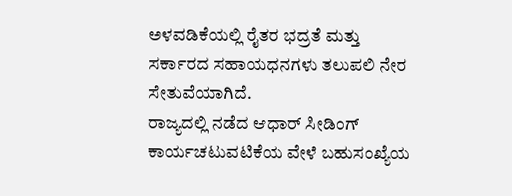ಅಳವಡಿಕೆಯಲ್ಲಿ ರೈತರ ಭದ್ರತೆ ಮತ್ತು ಸರ್ಕಾರದ ಸಹಾಯಧನಗಳು ತಲುಪಲಿ ನೇರ ಸೇತುವೆಯಾಗಿದೆ.
ರಾಜ್ಯದಲ್ಲಿ ನಡೆದ ಆಧಾರ್ ಸೀಡಿಂಗ್ ಕಾರ್ಯಚಟುವಟಿಕೆಯ ವೇಳೆ ಬಹುಸಂಖ್ಯೆಯ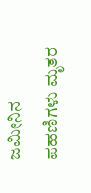ಜಮೀನಿನ ಪಹಣಿಗಳು ಮೃತರ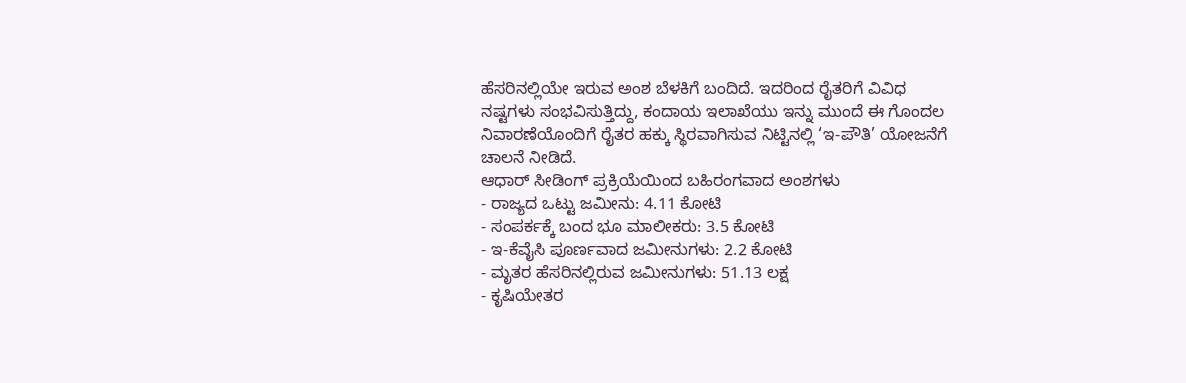ಹೆಸರಿನಲ್ಲಿಯೇ ಇರುವ ಅಂಶ ಬೆಳಕಿಗೆ ಬಂದಿದೆ. ಇದರಿಂದ ರೈತರಿಗೆ ವಿವಿಧ ನಷ್ಟಗಳು ಸಂಭವಿಸುತ್ತಿದ್ದು, ಕಂದಾಯ ಇಲಾಖೆಯು ಇನ್ನು ಮುಂದೆ ಈ ಗೊಂದಲ ನಿವಾರಣೆಯೊಂದಿಗೆ ರೈತರ ಹಕ್ಕು ಸ್ಥಿರವಾಗಿಸುವ ನಿಟ್ಟಿನಲ್ಲಿ ‘ಇ-ಪೌತಿ’ ಯೋಜನೆಗೆ ಚಾಲನೆ ನೀಡಿದೆ.
ಆಧಾರ್ ಸೀಡಿಂಗ್ ಪ್ರಕ್ರಿಯೆಯಿಂದ ಬಹಿರಂಗವಾದ ಅಂಶಗಳು
- ರಾಜ್ಯದ ಒಟ್ಟು ಜಮೀನು: 4.11 ಕೋಟಿ
- ಸಂಪರ್ಕಕ್ಕೆ ಬಂದ ಭೂ ಮಾಲೀಕರು: 3.5 ಕೋಟಿ
- ಇ-ಕೆವೈಸಿ ಪೂರ್ಣವಾದ ಜಮೀನುಗಳು: 2.2 ಕೋಟಿ
- ಮೃತರ ಹೆಸರಿನಲ್ಲಿರುವ ಜಮೀನುಗಳು: 51.13 ಲಕ್ಷ
- ಕೃಷಿಯೇತರ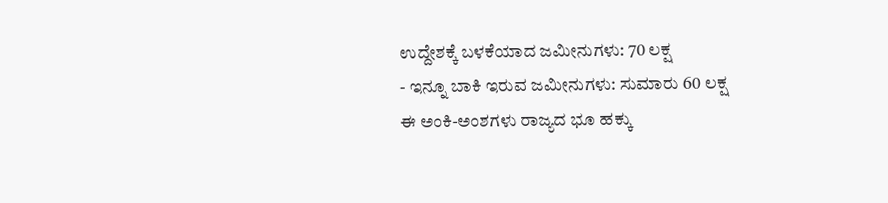ಉದ್ದೇಶಕ್ಕೆ ಬಳಕೆಯಾದ ಜಮೀನುಗಳು: 70 ಲಕ್ಷ
- ಇನ್ನೂ ಬಾಕಿ ಇರುವ ಜಮೀನುಗಳು: ಸುಮಾರು 60 ಲಕ್ಷ
ಈ ಅಂಕಿ-ಅಂಶಗಳು ರಾಜ್ಯದ ಭೂ ಹಕ್ಕು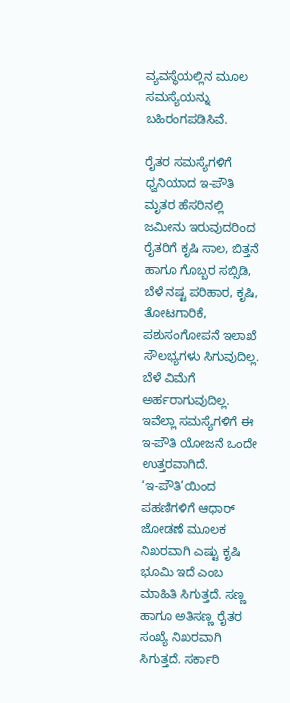ವ್ಯವಸ್ಥೆಯಲ್ಲಿನ ಮೂಲ ಸಮಸ್ಯೆಯನ್ನು ಬಹಿರಂಗಪಡಿಸಿವೆ.

ರೈತರ ಸಮಸ್ಯೆಗಳಿಗೆ ಧ್ವನಿಯಾದ ಇ-ಪೌತಿ
ಮೃತರ ಹೆಸರಿನಲ್ಲಿ ಜಮೀನು ಇರುವುದರಿಂದ ರೈತರಿಗೆ ಕೃಷಿ ಸಾಲ, ಬಿತ್ತನೆ ಹಾಗೂ ಗೊಬ್ಬರ ಸಬ್ಸಿಡಿ, ಬೆಳೆ ನಷ್ಟ ಪರಿಹಾರ, ಕೃಷಿ, ತೋಟಗಾರಿಕೆ, ಪಶುಸಂಗೋಪನೆ ಇಲಾಖೆ ಸೌಲಭ್ಯಗಳು ಸಿಗುವುದಿಲ್ಲ. ಬೆಳೆ ವಿಮೆಗೆ ಅರ್ಹರಾಗುವುದಿಲ್ಲ. ಇವೆಲ್ಲಾ ಸಮಸ್ಯೆಗಳಿಗೆ ಈ ಇ-ಪೌತಿ ಯೋಜನೆ ಒಂದೇ ಉತ್ತರವಾಗಿದೆ.
‘ಇ-ಪೌತಿ’ಯಿಂದ ಪಹಣಿಗಳಿಗೆ ಆಧಾರ್ ಜೋಡಣೆ ಮೂಲಕ ನಿಖರವಾಗಿ ಎಷ್ಟು ಕೃಷಿ ಭೂಮಿ ಇದೆ ಎಂಬ ಮಾಹಿತಿ ಸಿಗುತ್ತದೆ. ಸಣ್ಣ ಹಾಗೂ ಅತಿಸಣ್ಣ ರೈತರ ಸಂಖ್ಯೆ ನಿಖರವಾಗಿ ಸಿಗುತ್ತದೆ. ಸರ್ಕಾರಿ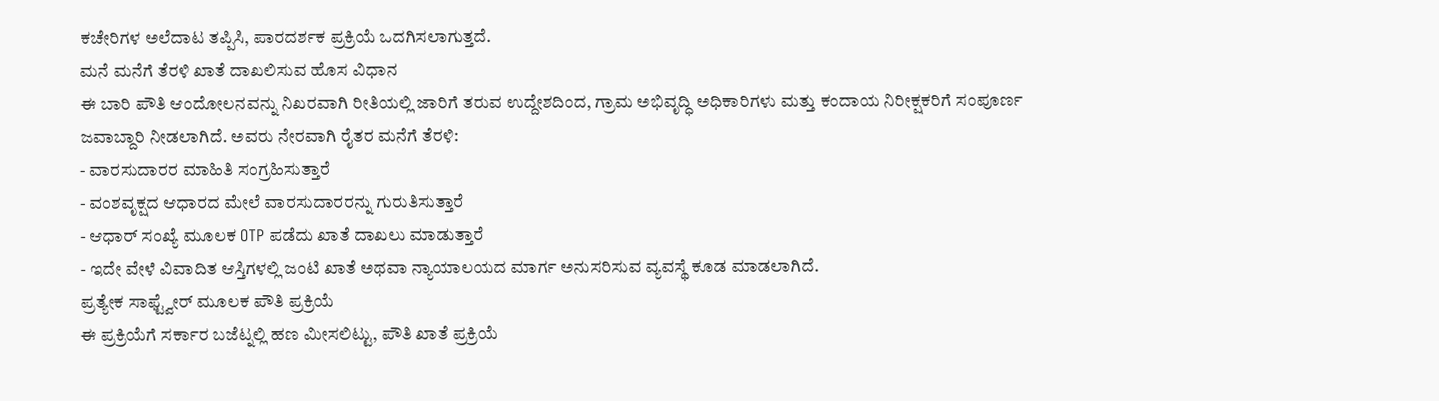ಕಚೇರಿಗಳ ಅಲೆದಾಟ ತಪ್ಪಿಸಿ, ಪಾರದರ್ಶಕ ಪ್ರಕ್ರಿಯೆ ಒದಗಿಸಲಾಗುತ್ತದೆ.
ಮನೆ ಮನೆಗೆ ತೆರಳಿ ಖಾತೆ ದಾಖಲಿಸುವ ಹೊಸ ವಿಧಾನ
ಈ ಬಾರಿ ಪೌತಿ ಆಂದೋಲನವನ್ನು ನಿಖರವಾಗಿ ರೀತಿಯಲ್ಲಿ ಜಾರಿಗೆ ತರುವ ಉದ್ದೇಶದಿಂದ, ಗ್ರಾಮ ಅಭಿವೃದ್ಧಿ ಅಧಿಕಾರಿಗಳು ಮತ್ತು ಕಂದಾಯ ನಿರೀಕ್ಷಕರಿಗೆ ಸಂಪೂರ್ಣ ಜವಾಬ್ದಾರಿ ನೀಡಲಾಗಿದೆ. ಅವರು ನೇರವಾಗಿ ರೈತರ ಮನೆಗೆ ತೆರಳಿ:
- ವಾರಸುದಾರರ ಮಾಹಿತಿ ಸಂಗ್ರಹಿಸುತ್ತಾರೆ
- ವಂಶವೃಕ್ಷದ ಆಧಾರದ ಮೇಲೆ ವಾರಸುದಾರರನ್ನು ಗುರುತಿಸುತ್ತಾರೆ
- ಆಧಾರ್ ಸಂಖ್ಯೆ ಮೂಲಕ OTP ಪಡೆದು ಖಾತೆ ದಾಖಲು ಮಾಡುತ್ತಾರೆ
- ಇದೇ ವೇಳೆ ವಿವಾದಿತ ಆಸ್ತಿಗಳಲ್ಲಿ ಜಂಟಿ ಖಾತೆ ಅಥವಾ ನ್ಯಾಯಾಲಯದ ಮಾರ್ಗ ಅನುಸರಿಸುವ ವ್ಯವಸ್ಥೆ ಕೂಡ ಮಾಡಲಾಗಿದೆ.
ಪ್ರತ್ಯೇಕ ಸಾಫ್ಟ್ವೇರ್ ಮೂಲಕ ಪೌತಿ ಪ್ರಕ್ರಿಯೆ
ಈ ಪ್ರಕ್ರಿಯೆಗೆ ಸರ್ಕಾರ ಬಜೆಟ್ನಲ್ಲಿ ಹಣ ಮೀಸಲಿಟ್ಟು, ಪೌತಿ ಖಾತೆ ಪ್ರಕ್ರಿಯೆ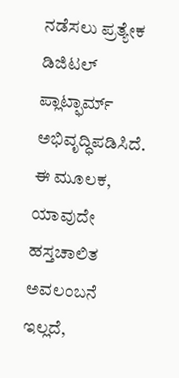ನಡೆಸಲು ಪ್ರತ್ಯೇಕ ಡಿಜಿಟಲ್ ಪ್ಲಾಟ್ಫಾರ್ಮ್ ಅಭಿವೃದ್ಧಿಪಡಿಸಿದೆ. ಈ ಮೂಲಕ, ಯಾವುದೇ ಹಸ್ತಚಾಲಿತ ಅವಲಂಬನೆ ಇಲ್ಲದೆ,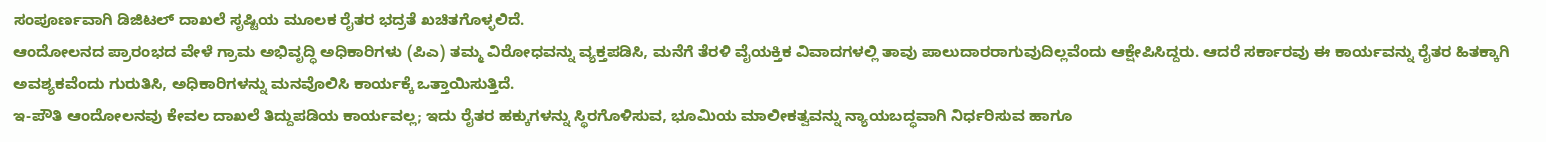ಸಂಪೂರ್ಣವಾಗಿ ಡಿಜಿಟಲ್ ದಾಖಲೆ ಸೃಷ್ಟಿಯ ಮೂಲಕ ರೈತರ ಭದ್ರತೆ ಖಚಿತಗೊಳ್ಳಲಿದೆ.
ಆಂದೋಲನದ ಪ್ರಾರಂಭದ ವೇಳೆ ಗ್ರಾಮ ಅಭಿವೃದ್ಧಿ ಅಧಿಕಾರಿಗಳು (ಪಿಎ) ತಮ್ಮ ವಿರೋಧವನ್ನು ವ್ಯಕ್ತಪಡಿಸಿ, ಮನೆಗೆ ತೆರಳಿ ವೈಯಕ್ತಿಕ ವಿವಾದಗಳಲ್ಲಿ ತಾವು ಪಾಲುದಾರರಾಗುವುದಿಲ್ಲವೆಂದು ಆಕ್ಷೇಪಿಸಿದ್ದರು. ಆದರೆ ಸರ್ಕಾರವು ಈ ಕಾರ್ಯವನ್ನು ರೈತರ ಹಿತಕ್ಕಾಗಿ ಅವಶ್ಯಕವೆಂದು ಗುರುತಿಸಿ, ಅಧಿಕಾರಿಗಳನ್ನು ಮನವೊಲಿಸಿ ಕಾರ್ಯಕ್ಕೆ ಒತ್ತಾಯಿಸುತ್ತಿದೆ.
ಇ-ಪೌತಿ ಆಂದೋಲನವು ಕೇವಲ ದಾಖಲೆ ತಿದ್ದುಪಡಿಯ ಕಾರ್ಯವಲ್ಲ; ಇದು ರೈತರ ಹಕ್ಕುಗಳನ್ನು ಸ್ಥಿರಗೊಳಿಸುವ, ಭೂಮಿಯ ಮಾಲೀಕತ್ವವನ್ನು ನ್ಯಾಯಬದ್ಧವಾಗಿ ನಿರ್ಧರಿಸುವ ಹಾಗೂ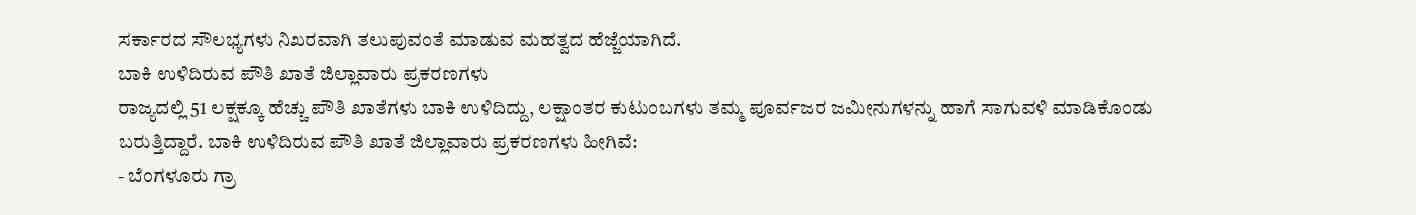ಸರ್ಕಾರದ ಸೌಲಭ್ಯಗಳು ನಿಖರವಾಗಿ ತಲುಪುವಂತೆ ಮಾಡುವ ಮಹತ್ವದ ಹೆಜ್ಜೆಯಾಗಿದೆ.
ಬಾಕಿ ಉಳಿದಿರುವ ಪೌತಿ ಖಾತೆ ಜಿಲ್ಲಾವಾರು ಪ್ರಕರಣಗಳು
ರಾಜ್ಯದಲ್ಲಿ 51 ಲಕ್ಷಕ್ಕೂ ಹೆಚ್ಚು ಪೌತಿ ಖಾತೆಗಳು ಬಾಕಿ ಉಳಿದಿದ್ದು, ಲಕ್ಷಾಂತರ ಕುಟುಂಬಗಳು ತಮ್ಮ ಪೂರ್ವಜರ ಜಮೀನುಗಳನ್ನು ಹಾಗೆ ಸಾಗುವಳಿ ಮಾಡಿಕೊಂಡು ಬರುತ್ತಿದ್ದಾರೆ. ಬಾಕಿ ಉಳಿದಿರುವ ಪೌತಿ ಖಾತೆ ಜಿಲ್ಲಾವಾರು ಪ್ರಕರಣಗಳು ಹೀಗಿವೆ:
- ಬೆಂಗಳೂರು ಗ್ರಾ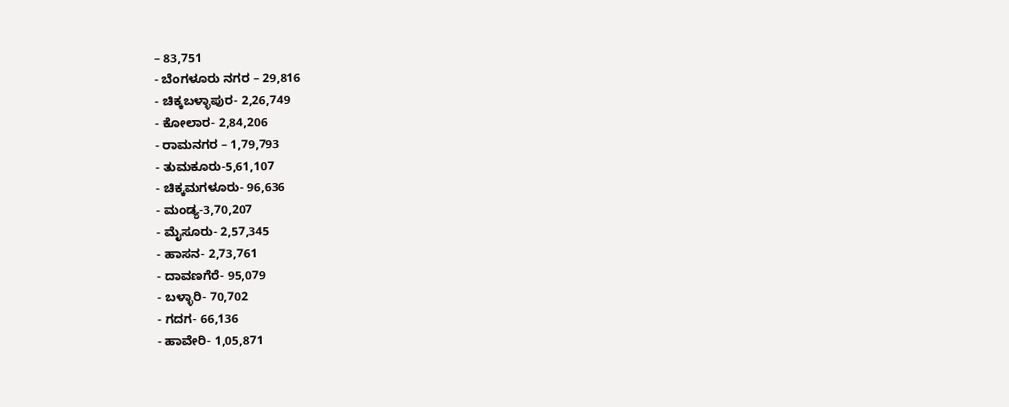– 83,751
- ಬೆಂಗಳೂರು ನಗರ – 29,816
- ಚಿಕ್ಕಬಳ್ಳಾಪುರ- 2,26,749
- ಕೋಲಾರ- 2,84,206
- ರಾಮನಗರ – 1,79,793
- ತುಮಕೂರು-5,61,107
- ಚಿಕ್ಕಮಗಳೂರು- 96,636
- ಮಂಡ್ಯ-3,70,207
- ಮೈಸೂರು- 2,57,345
- ಹಾಸನ- 2,73,761
- ದಾವಣಗೆರೆ- 95,079
- ಬಳ್ಳಾರಿ- 70,702
- ಗದಗ- 66,136
- ಹಾವೇರಿ- 1,05,871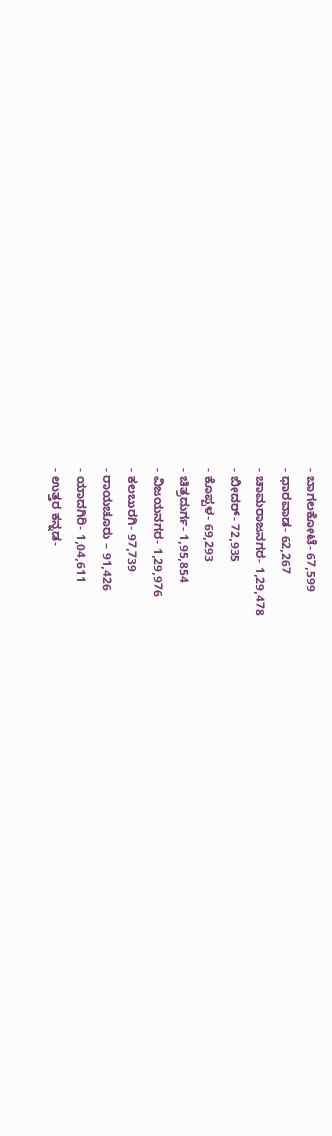- ಬಾಗಲಕೋಟೆ- 67,599
- ಧಾರವಾಡ- 62,267
- ಚಾಮರಾಜನಗರ- 1,29,478
- ಬೀದರ್- 72,935
- ಕೊಪ್ಪಳ- 69,293
- ಚಿತ್ರದುರ್ಗ- 1,95,854
- ವಿಜಯನಗರ- 1,29,976
- ಕಲಬುರಗಿ- 97,739
- ರಾಯಚೂರು – 91,426
- ಯಾದಗಿರಿ- 1,04,611
- ಉತ್ತರ ಕನ್ನಡ-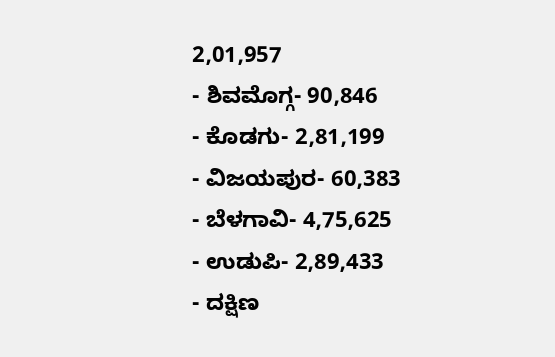2,01,957
- ಶಿವಮೊಗ್ಗ- 90,846
- ಕೊಡಗು- 2,81,199
- ವಿಜಯಪುರ- 60,383
- ಬೆಳಗಾವಿ- 4,75,625
- ಉಡುಪಿ- 2,89,433
- ದಕ್ಷಿಣ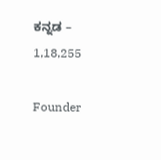ಕನ್ನಡ – 1,18,255

Founder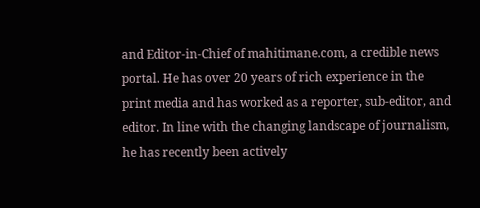and Editor-in-Chief of mahitimane.com, a credible news portal. He has over 20 years of rich experience in the print media and has worked as a reporter, sub-editor, and editor. In line with the changing landscape of journalism, he has recently been actively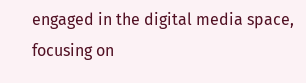engaged in the digital media space, focusing on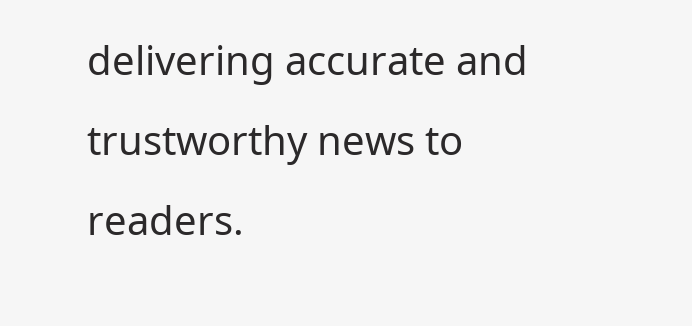delivering accurate and trustworthy news to readers.